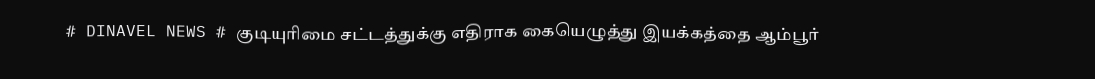# DINAVEL NEWS # குடியுரிமை சட்டத்துக்கு எதிராக கையெழுத்து இயக்கத்தை ஆம்பூர்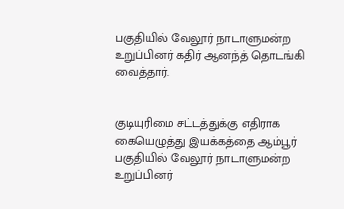பகுதியில் வேலூர் நாடாளுமன்ற உறுப்பினர் கதிர் ஆனந்த் தொடங்கி வைத்தார்.


குடியுரிமை சட்டத்துக்கு எதிராக கையெழுத்து இயக்கத்தை ஆம்பூர் பகுதியில் வேலூர் நாடாளுமன்ற உறுப்பினர்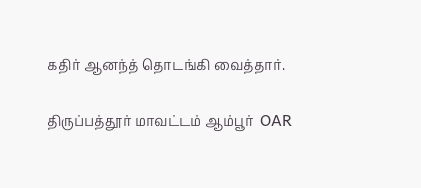கதிர் ஆனந்த் தொடங்கி வைத்தார்.

திருப்பத்தூர் மாவட்டம் ஆம்பூர்  OAR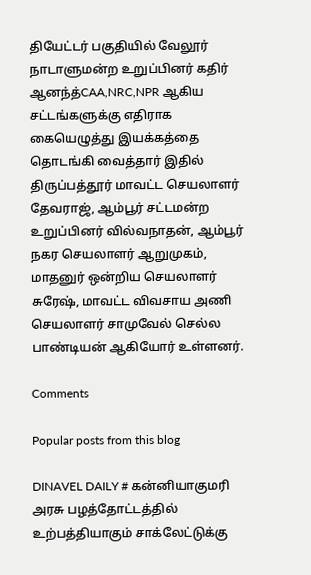தியேட்டர் பகுதியில் வேலூர் நாடாளுமன்ற உறுப்பினர் கதிர் ஆனந்த்CAA,NRC,NPR ஆகிய சட்டங்களுக்கு எதிராக கையெழுத்து இயக்கத்தை தொடங்கி வைத்தார் இதில் திருப்பத்தூர் மாவட்ட செயலாளர் தேவராஜ், ஆம்பூர் சட்டமன்ற உறுப்பினர் வில்வநாதன், ஆம்பூர் நகர செயலாளர் ஆறுமுகம், மாதனுர் ஒன்றிய செயலாளர் சுரேஷ், மாவட்ட விவசாய அணி செயலாளர் சாமுவேல் செல்ல பாண்டியன் ஆகியோர் உள்ளனர்.

Comments

Popular posts from this blog

DINAVEL DAILY # கன்னியாகுமரி அரசு பழத்தோட்டத்தில் உற்பத்தியாகும் சாக்லேட்டுக்கு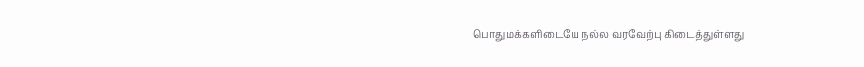பொதுமக்களிடையே நல்ல வரவேற்பு கிடைத்துள்ளது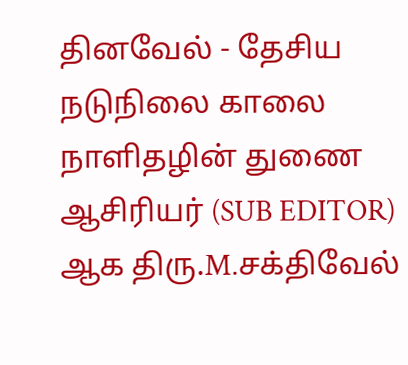தினவேல் - தேசிய நடுநிலை காலை நாளிதழின் துணை ஆசிரியர் (SUB EDITOR) ஆக திரு.M.சக்திவேல்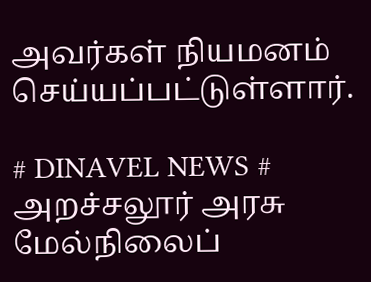அவர்கள் நியமனம் செய்யப்பட்டுள்ளார்.

# DINAVEL NEWS # அறச்சலூர் அரசு மேல்நிலைப்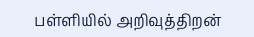பள்ளியில் அறிவுத்திறன்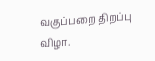வகுப்பறை திறப்பு விழா.